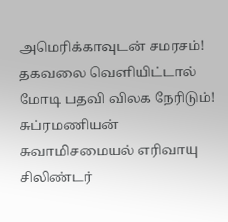அமெரிக்காவுடன் சமரசம்! தகவலை வெளியிட்டால் மோடி பதவி விலக நேரிடும்! சுப்ரமணியன் சுவாமிசமையல் எரிவாயு சிலிண்டர்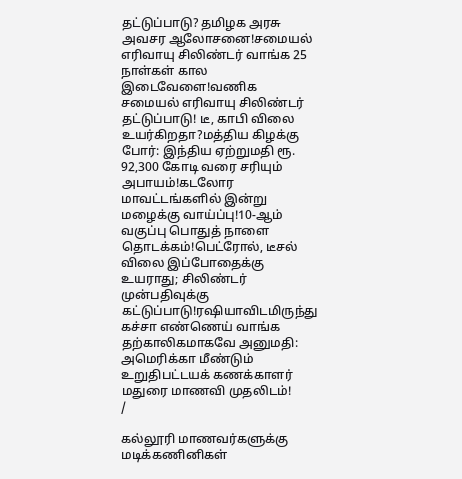தட்டுப்பாடு? தமிழக அரசு அவசர ஆலோசனை!சமையல் எரிவாயு சிலிண்டர் வாங்க 25 நாள்கள் கால இடைவேளை!வணிக சமையல் எரிவாயு சிலிண்டர் தட்டுப்பாடு! டீ, காபி விலை உயர்கிறதா?மத்திய கிழக்கு போர்: இந்திய ஏற்றுமதி ரூ. 92,300 கோடி வரை சரியும் அபாயம்!கடலோர மாவட்டங்களில் இன்று மழைக்கு வாய்ப்பு!10-ஆம் வகுப்பு பொதுத் நாளை தொடக்கம்!பெட்ரோல், டீசல் விலை இப்போதைக்கு உயராது; சிலிண்டர் முன்பதிவுக்கு கட்டுப்பாடு!ரஷியாவிடமிருந்து கச்சா எண்ணெய் வாங்க தற்காலிகமாகவே அனுமதி: அமெரிக்கா மீண்டும் உறுதிபட்டயக் கணக்காளர் மதுரை மாணவி முதலிடம்!
/

கல்லூரி மாணவர்களுக்கு மடிக்கணினிகள்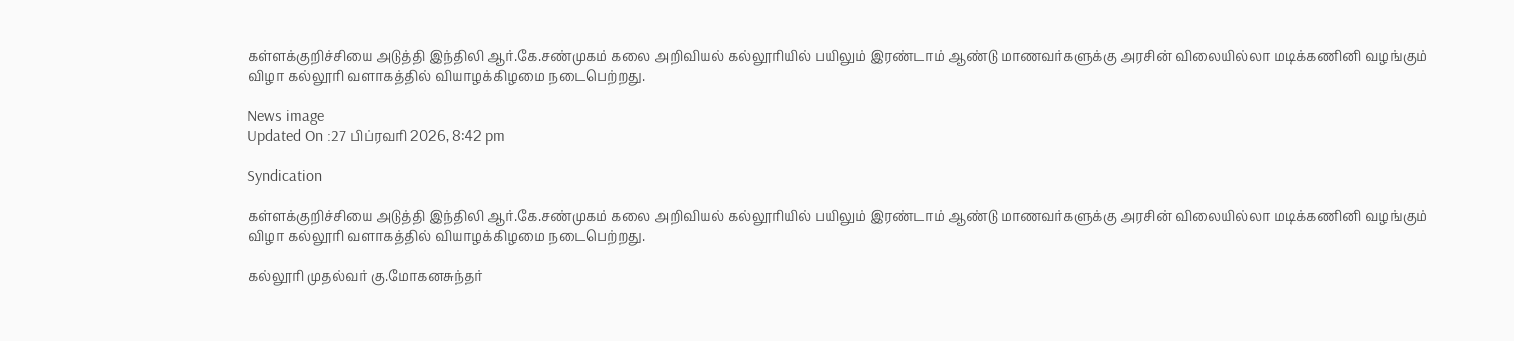கள்ளக்குறிச்சியை அடுத்தி இந்திலி ஆர்.கே.சண்முகம் கலை அறிவியல் கல்லூரியில் பயிலும் இரண்டாம் ஆண்டு மாணவர்களுக்கு அரசின் விலையில்லா மடிக்கணினி வழங்கும் விழா கல்லூரி வளாகத்தில் வியாழக்கிழமை நடைபெற்றது.

News image
Updated On :27 பிப்ரவரி 2026, 8:42 pm

Syndication

கள்ளக்குறிச்சியை அடுத்தி இந்திலி ஆர்.கே.சண்முகம் கலை அறிவியல் கல்லூரியில் பயிலும் இரண்டாம் ஆண்டு மாணவர்களுக்கு அரசின் விலையில்லா மடிக்கணினி வழங்கும் விழா கல்லூரி வளாகத்தில் வியாழக்கிழமை நடைபெற்றது.

கல்லூரி முதல்வர் கு.மோகனசுந்தர்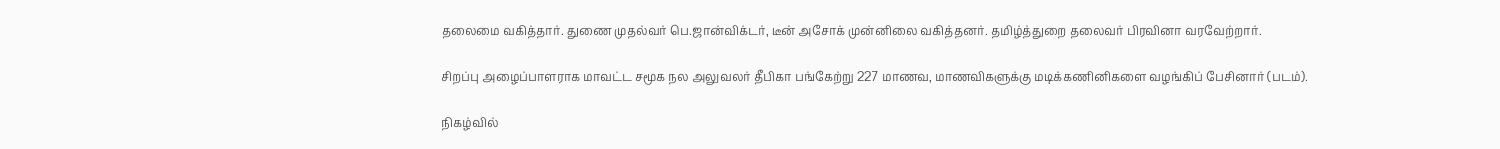தலைமை வகித்தார். துணை முதல்வர் பெ.ஜான்விக்டர், டீன் அசோக் முன்னிலை வகித்தனர். தமிழ்த்துறை தலைவர் பிரவினா வரவேற்றார்.

சிறப்பு அழைப்பாளராக மாவட்ட சமூக நல அலுவலர் தீபிகா பங்கேற்று 227 மாணவ, மாணவிகளுக்கு மடிக்கணினிகளை வழங்கிப் பேசினார் (படம்).

நிகழ்வில்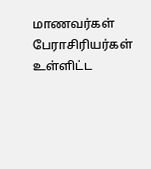மாணவர்கள் பேராசிரியர்கள் உள்ளிட்ட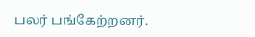பலர் பங்கேற்றனர்.